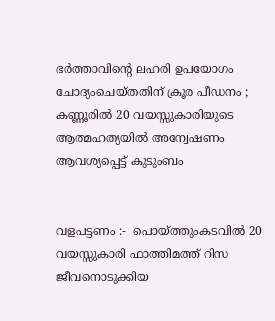ഭർത്താവിന്റെ ലഹരി ഉപയോഗം ചോദ്യംചെയ്തതിന് ക്രൂര പീഡനം ; കണ്ണൂരിൽ 20 വയസ്സുകാരിയുടെ ആത്മഹത്യയിൽ അന്വേഷണം ആവശ്യപ്പെട്ട് കുടുംബം


വളപട്ടണം :-  പൊയ്ത്തുംകടവിൽ 20 വയസ്സുകാരി ഫാത്തിമത്ത് റിസ ജീവനൊടുക്കിയ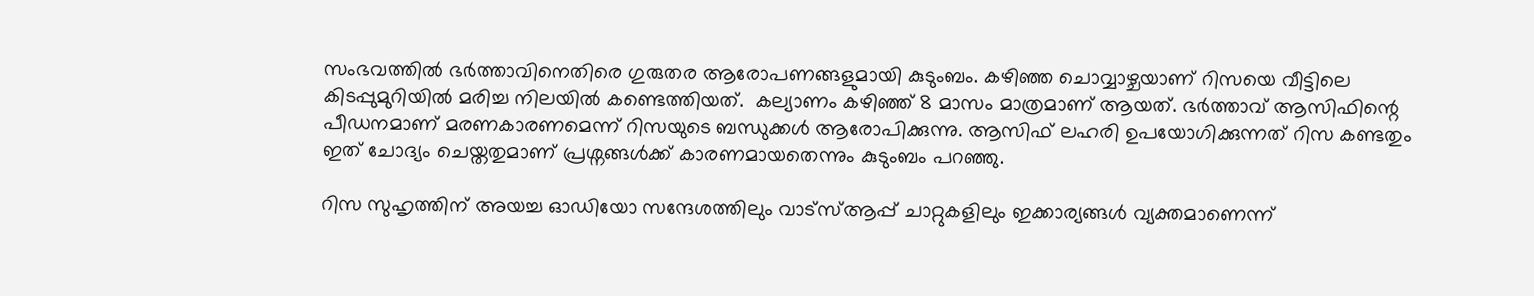സംഭവത്തിൽ ഭർത്താവിനെതിരെ ഗുരുതര ആരോപണങ്ങളുമായി കുടുംബം. കഴിഞ്ഞ ചൊവ്വാഴ്ചയാണ് റിസയെ വീട്ടിലെ കിടപ്പുമുറിയിൽ മരിച്ച നിലയിൽ കണ്ടെത്തിയത്.  കല്യാണം കഴിഞ്ഞ് 8 മാസം മാത്രമാണ് ആയത്. ഭർത്താവ് ആസിഫിന്റെ പീഡനമാണ് മരണകാരണമെന്ന് റിസയുടെ ബന്ധുക്കൾ ആരോപിക്കുന്നു. ആസിഫ് ലഹരി ഉപയോഗിക്കുന്നത് റിസ കണ്ടതും ഇത് ചോദ്യം ചെയ്തതുമാണ് പ്രശ്നങ്ങൾക്ക് കാരണമായതെന്നും കുടുംബം പറഞ്ഞു.

റിസ സുഹൃത്തിന് അയച്ച ഓഡിയോ സന്ദേശത്തിലും വാട്സ്ആപ്പ് ചാറ്റുകളിലും ഇക്കാര്യങ്ങൾ വ്യക്തമാണെന്ന്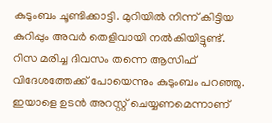കുടുംബം ചൂണ്ടിക്കാട്ടി. മുറിയിൽ നിന്ന് കിട്ടിയ കുറിപ്പും അവർ തെളിവായി നൽകിയിട്ടുണ്ട്. റിസ മരിച്ച ദിവസം തന്നെ ആസിഫ് വിദേശത്തേക്ക് പോയെന്നും കുടുംബം പറഞ്ഞു. ഇയാളെ ഉടൻ അറസ്റ്റ് ചെയ്യണമെന്നാണ്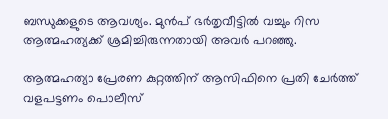ബന്ധുക്കളുടെ ആവശ്യം. മുൻപ് ഭർതൃവീട്ടിൽ വച്ചും റിസ ആത്മഹത്യക്ക് ശ്രമിച്ചിരുന്നതായി അവർ പറഞ്ഞു.

ആത്മഹത്യാ പ്രേരണ കുറ്റത്തിന് ആസിഫിനെ പ്രതി ചേർത്ത് വളപട്ടണം പൊലീസ്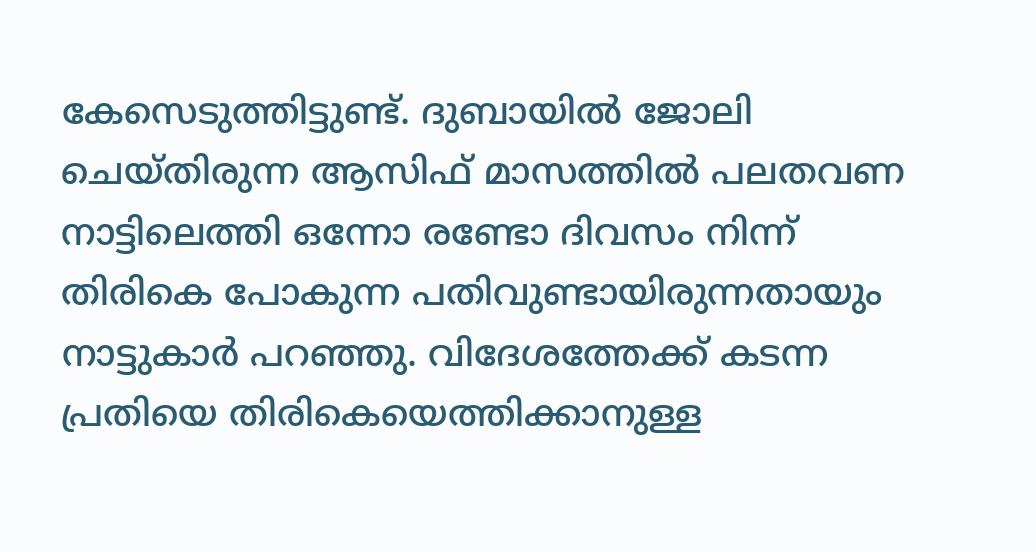കേസെടുത്തിട്ടുണ്ട്. ദുബായിൽ ജോലി ചെയ്തിരുന്ന ആസിഫ് മാസത്തിൽ പലതവണ നാട്ടിലെത്തി ഒന്നോ രണ്ടോ ദിവസം നിന്ന് തിരികെ പോകുന്ന പതിവുണ്ടായിരുന്നതായും നാട്ടുകാർ പറഞ്ഞു. വിദേശത്തേക്ക് കടന്ന പ്രതിയെ തിരികെയെത്തിക്കാനുള്ള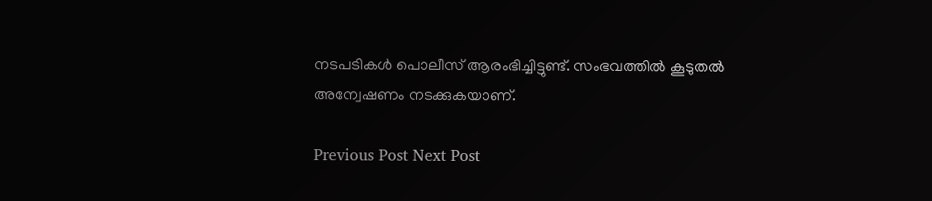നടപടികൾ പൊലീസ് ആരംഭിച്ചിട്ടുണ്ട്. സംഭവത്തിൽ കൂടുതൽ അന്വേഷണം നടക്കുകയാണ്.

Previous Post Next Post